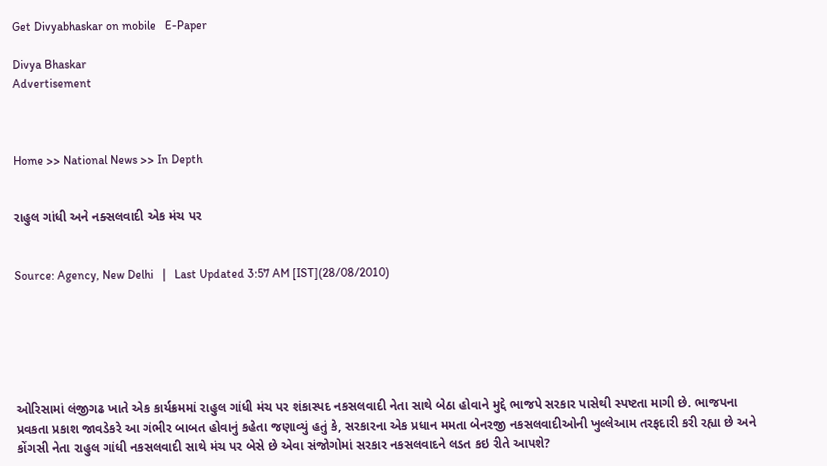Get Divyabhaskar on mobile   E-Paper

Divya Bhaskar
Advertisement



Home >> National News >> In Depth


રાહુલ ગાંધી અને નક્સલવાદી એક મંચ પર


Source: Agency, New Delhi   |   Last Updated 3:57 AM [IST](28/08/2010)






ઓરિસામાં લંજીગઢ ખાતે એક કાર્યક્રમમાં રાહુલ ગાંધી મંચ પર શંકાસ્પદ નકસલવાદી નેતા સાથે બેઠા હોવાને મુદ્દે ભાજપે સરકાર પાસેથી સ્પષ્ટતા માગી છે. ભાજપના પ્રવકતા પ્રકાશ જાવડેકરે આ ગંભીર બાબત હોવાનું કહેતા જણાવ્યું હતું કે, સરકારના એક પ્રધાન મમતા બેનરજી નકસલવાદીઓની ખુલ્લેઆમ તરફદારી કરી રહ્યા છે અને કોંગસી નેતા રાહુલ ગાંધી નકસલવાદી સાથે મંચ પર બેસે છે એવા સંજોગોમાં સરકાર નકસલવાદને લડત કઇ રીતે આપશે?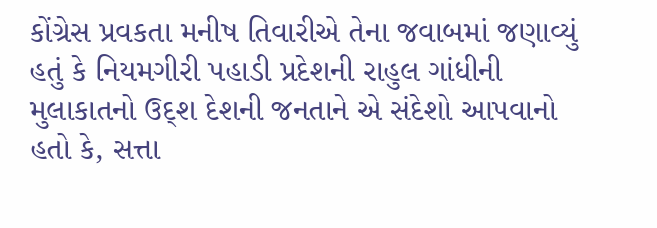કોંગ્રેસ પ્રવકતા મનીષ તિવારીએ તેના જવાબમાં જણાવ્યું હતું કે નિયમગીરી પહાડી પ્રદેશની રાહુલ ગાંધીની મુલાકાતનો ઉદ્શ દેશની જનતાને એ સંદેશો આપવાનો હતો કે, સત્તા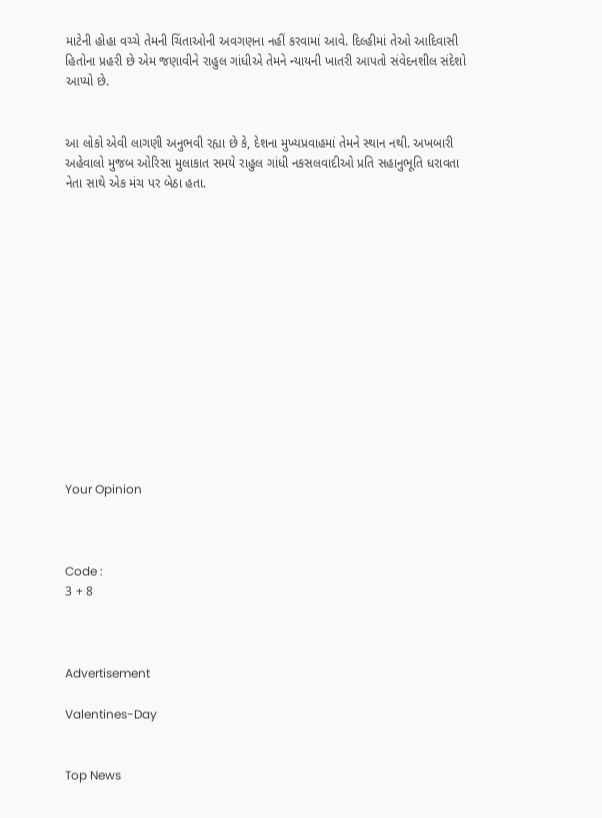માટેની હોહા વચ્ચે તેમની ચિંતાઓની અવગણના નહીં કરવામાં આવે. દિલ્હીમાં તેઓ આદિવાસી હિતોના પ્રહરી છે એમ જણાવીને રાહુલ ગાંધીએ તેમને ન્યાયની ખાતરી આપતો સંવેદનશીલ સંદેશો આપ્યો છે.


આ લોકો એવી લાગણી અનુભવી રહ્યા છે કે, દેશના મુખ્યપ્રવાહમાં તેમને સ્થાન નથી. અખબારી અહેવાલો મુજબ ઓરિસા મુલાકાત સમયે રાહુલ ગાંધી નકસલવાદીઓ પ્રતિ સહાનુભૂતિ ધરાવતા નેતા સાથે એક મંચ પર બેઠા હતા.














Your Opinion



Code :
3 + 8



Advertisement

Valentines-Day


Top News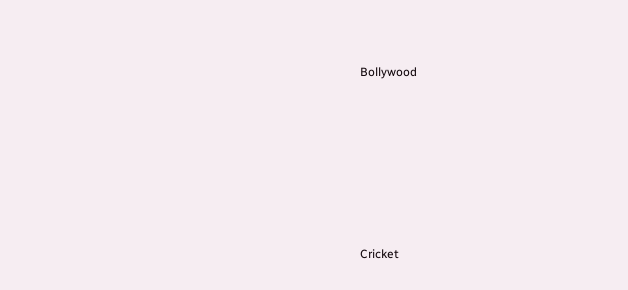Bollywood











Cricket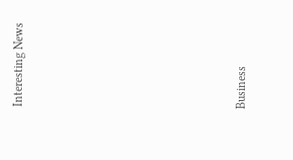Interesting News











Business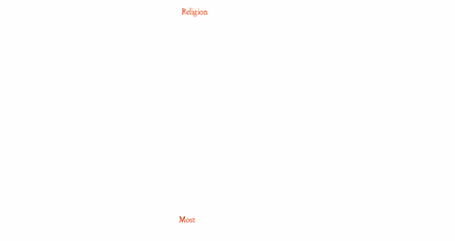Religion











Most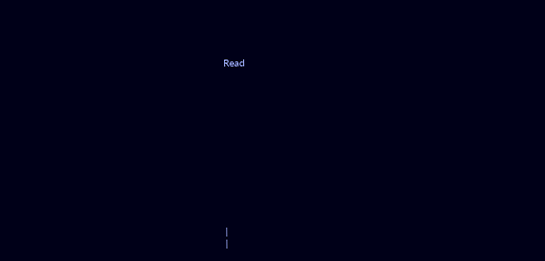Read













|
|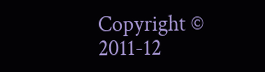Copyright © 2011-12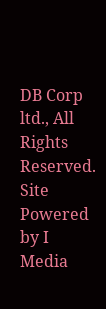DB Corp ltd., All Rights Reserved.
Site Powered by I Media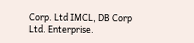Corp. Ltd IMCL, DB Corp Ltd. Enterprise.